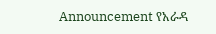Announcement የአራዳ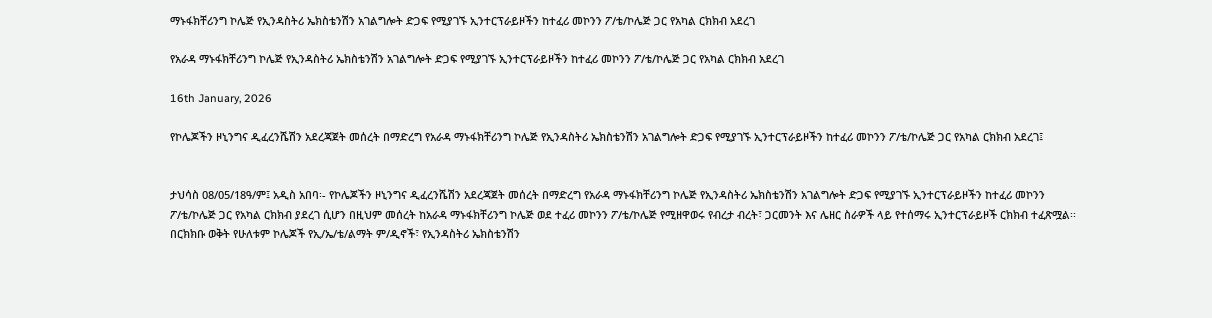ማኑፋክቸሪንግ ኮሌጅ የኢንዳስትሪ ኤክስቴንሽን አገልግሎት ድጋፍ የሚያገኙ ኢንተርፕራይዞችን ከተፈሪ መኮንን ፖ/ቴ/ኮሌጅ ጋር የአካል ርክክብ አደረገ

የአራዳ ማኑፋክቸሪንግ ኮሌጅ የኢንዳስትሪ ኤክስቴንሽን አገልግሎት ድጋፍ የሚያገኙ ኢንተርፕራይዞችን ከተፈሪ መኮንን ፖ/ቴ/ኮሌጅ ጋር የአካል ርክክብ አደረገ

16th January, 2026

የኮሌጆችን ዞኒንግና ዲፈረንሼሽን አደረጃጀት መሰረት በማድረግ የአራዳ ማኑፋክቸሪንግ ኮሌጅ የኢንዳስትሪ ኤክስቴንሽን አገልግሎት ድጋፍ የሚያገኙ ኢንተርፕራይዞችን ከተፈሪ መኮንን ፖ/ቴ/ኮሌጅ ጋር የአካል ርክክብ አደረገ፤


ታህሳስ 08/05/18ዓ/ም፤ አዲስ አበባ፡- የኮሌጆችን ዞኒንግና ዲፈረንሼሽን አደረጃጀት መሰረት በማድረግ የአራዳ ማኑፋክቸሪንግ ኮሌጅ የኢንዳስትሪ ኤክስቴንሽን አገልግሎት ድጋፍ የሚያገኙ ኢንተርፕራይዞችን ከተፈሪ መኮንን ፖ/ቴ/ኮሌጅ ጋር የአካል ርክክብ ያደረገ ሲሆን በዚህም መሰረት ከአራዳ ማኑፋክቸሪንግ ኮሌጅ ወደ ተፈሪ መኮንን ፖ/ቴ/ኮሌጅ የሚዘዋወሩ የብረታ ብረት፣ ጋርመንት እና ሌዘር ስራዎች ላይ የተሰማሩ ኢንተርፕራይዞች ርክክብ ተፈጽሟል፡፡
በርክክቡ ወቅት የሁለቱም ኮሌጆች የኢ/ኤ/ቴ/ልማት ም/ዲኖች፣ የኢንዳስትሪ ኤክስቴንሽን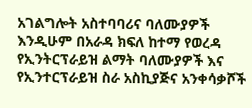አገልግሎት አስተባባሪና ባለሙያዎች እንዲሁም በአራዳ ክፍለ ከተማ የወረዳ የኢንትርፕራይዝ ልማት ባለሙያዎች እና የኢንተርፕራይዝ ስራ አስኪያጅና አንቀሳቃሾች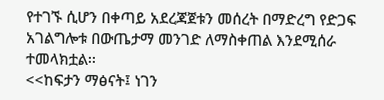የተገኙ ሲሆን በቀጣይ አደረጃጀቱን መሰረት በማድረግ የድጋፍ አገልግሎቱ በውጤታማ መንገድ ለማስቀጠል እንደሚሰራ ተመላክቷል፡፡
<<ከፍታን ማፅናት፤ ነገን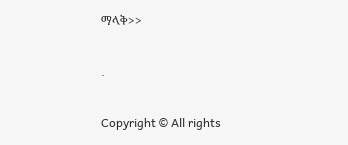ማላቅ>>

.

Copyright © All rights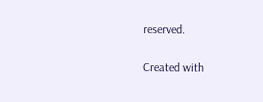reserved.

Created with